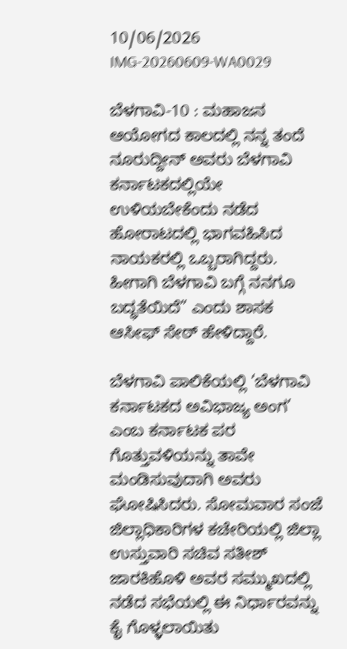10/06/2026
IMG-20260609-WA0029

ಬೆಳಗಾವಿ-10 : ಮಹಾಜನ ಆಯೋಗದ ಕಾಲದಲ್ಲಿ ನನ್ನ ತಂದೆ ನೂರುದ್ದೀನ್ ಅವರು ಬೆಳಗಾವಿ ಕರ್ನಾಟಕದಲ್ಲಿಯೇ ಉಳಿಯಬೇಕೆಂದು ನಡೆದ ಹೋರಾಟದಲ್ಲಿ ಭಾಗವಹಿಸಿದ ನಾಯಕರಲ್ಲಿ ಒಬ್ಬರಾಗಿದ್ದರು. ಹೀಗಾಗಿ ಬೆಳಗಾವಿ ಬಗ್ಗೆ ನನಗೂ ಬದ್ಧತೆಯಿದೆ” ಎಂದು ಶಾಸಕ ಆಸೀಫ್ ಸೇಠ್ ಹೇಳಿದ್ದಾರೆ.

ಬೆಳಗಾವಿ ಪಾಲಿಕೆಯಲ್ಲಿ ‘ಬೆಳಗಾವಿ ಕರ್ನಾಟಕದ ಅವಿಭಾಜ್ಯ ಅಂಗ’ ಎಂಬ ಕರ್ನಾಟಕ ಪರ ಗೊತ್ತುವಳಿಯನ್ನು ತಾವೇ ಮಂಡಿಸುವುದಾಗಿ ಅವರು ಘೋಷಿಸಿದರು. ಸೋಮವಾರ ಸಂಜೆ ಜಿಲ್ಲಾಧಿಕಾರಿಗಳ ಕಚೇರಿಯಲ್ಲಿ ಜಿಲ್ಲಾ ಉಸ್ತುವಾರಿ ಸಚಿವ ಸತೀಶ್ ಜಾರಕಿಹೊಳಿ ಅವರ ಸಮ್ಮುಖದಲ್ಲಿ ನಡೆದ ಸಭೆಯಲ್ಲಿ ಈ ನಿರ್ಧಾರವನ್ನು ಕೈ ಗೊಳ್ಳಲಾಯಿತು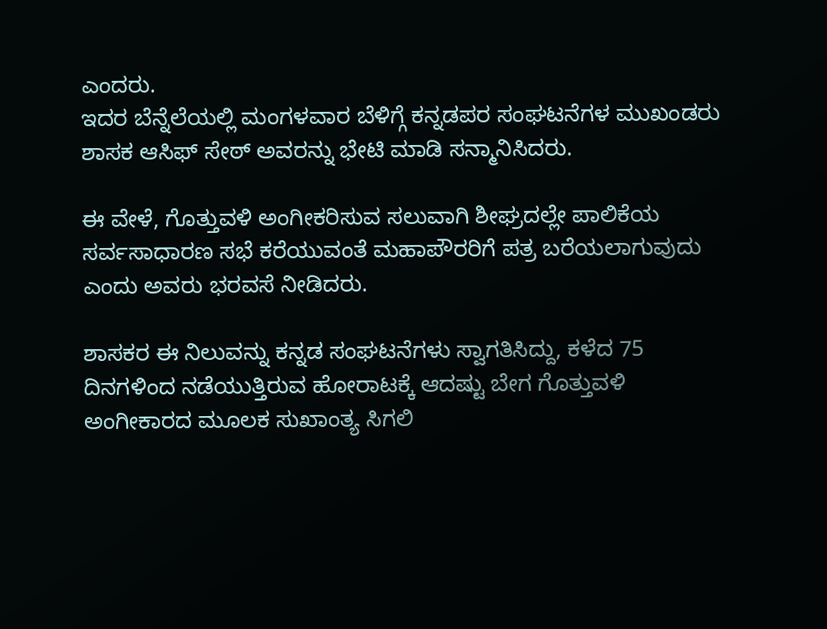ಎಂದರು.
ಇದರ ಬೆನ್ನೆಲೆಯಲ್ಲಿ ಮಂಗಳವಾರ ಬೆಳಿಗ್ಗೆ ಕನ್ನಡಪರ ಸಂಘಟನೆಗಳ ಮುಖಂಡರು ಶಾಸಕ ಆಸಿಫ್ ಸೇಠ್ ಅವರನ್ನು ಭೇಟಿ ಮಾಡಿ ಸನ್ಮಾನಿಸಿದರು.

ಈ ವೇಳೆ, ಗೊತ್ತುವಳಿ ಅಂಗೀಕರಿಸುವ ಸಲುವಾಗಿ ಶೀಘ್ರದಲ್ಲೇ ಪಾಲಿಕೆಯ ಸರ್ವಸಾಧಾರಣ ಸಭೆ ಕರೆಯುವಂತೆ ಮಹಾಪೌರರಿಗೆ ಪತ್ರ ಬರೆಯಲಾಗುವುದು ಎಂದು ಅವರು ಭರವಸೆ ನೀಡಿದರು.

ಶಾಸಕರ ಈ ನಿಲುವನ್ನು ಕನ್ನಡ ಸಂಘಟನೆಗಳು ಸ್ವಾಗತಿಸಿದ್ದು, ಕಳೆದ 75 ದಿನಗಳಿಂದ ನಡೆಯುತ್ತಿರುವ ಹೋರಾಟಕ್ಕೆ ಆದಷ್ಟು ಬೇಗ ಗೊತ್ತುವಳಿ ಅಂಗೀಕಾರದ ಮೂಲಕ ಸುಖಾಂತ್ಯ ಸಿಗಲಿ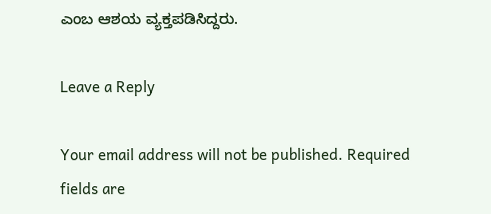ಎಂಬ ಆಶಯ ವ್ಯಕ್ತಪಡಿಸಿದ್ದರು.

Leave a Reply

Your email address will not be published. Required fields are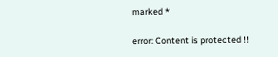marked *

error: Content is protected !!